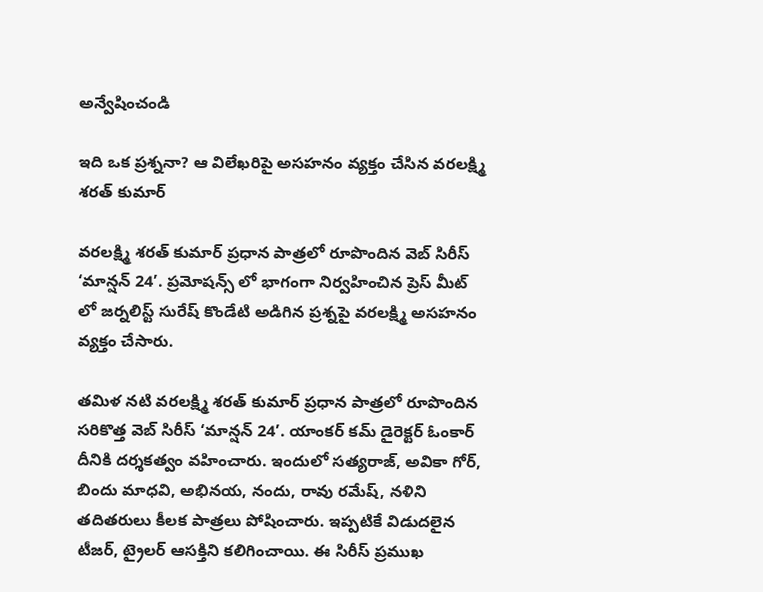అన్వేషించండి

ఇది ఒక ప్రశ్ననా? ఆ విలేఖరిపై అసహనం వ్యక్తం చేసిన వరలక్ష్మి శరత్‌ కుమార్‌

వరలక్ష్మి శరత్ కుమార్ ప్రధాన పాత్రలో రూపొందిన వెబ్‌ సిరీస్‌ ‘మాన్షన్‌ 24’. ప్రమోషన్స్ లో భాగంగా నిర్వహించిన ప్రెస్ మీట్ లో జర్నలిస్ట్ సురేష్ కొండేటి అడిగిన ప్రశ్నపై వరలక్ష్మి అసహనం వ్యక్తం చేసారు.

తమిళ నటి వరలక్ష్మి శరత్ కుమార్ ప్రధాన పాత్రలో రూపొందిన సరికొత్త వెబ్‌ సిరీస్‌ ‘మాన్షన్‌ 24’. యాంకర్ కమ్ డైరెక్టర్ ఓంకార్‌ దీనికి దర్శకత్వం వహించారు. ఇందులో సత్యరాజ్‌, అవికా గోర్‌, బిందు మాధవి, అభినయ, నందు, రావు రమేష్‌, నళిని తదితరులు కీలక పాత్రలు పోషించారు. ఇప్పటికే విడుదలైన టీజర్, ట్రైలర్ ఆసక్తిని కలిగించాయి. ఈ సిరీస్ ప్రముఖ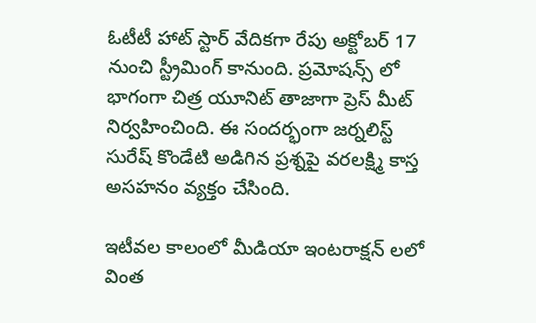ఓటీటీ హాట్ స్టార్ వేదికగా రేపు అక్టోబర్ 17 నుంచి స్ట్రీమింగ్ కానుంది. ప్రమోషన్స్ లో భాగంగా చిత్ర యూనిట్ తాజాగా ప్రెస్ మీట్ నిర్వహించింది. ఈ సందర్భంగా జర్నలిస్ట్ సురేష్ కొండేటి అడిగిన ప్రశ్నపై వరలక్ష్మి కాస్త అసహనం వ్యక్తం చేసింది.

ఇటీవల కాలంలో మీడియా ఇంటరాక్షన్ లలో వింత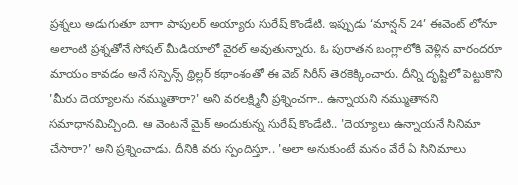ప్రశ్నలు అడుగుతూ బాగా పాపులర్ అయ్యారు సురేష్ కొండేటి. ఇప్పుడు ‘మాన్షన్‌ 24’ ఈవెంట్ లోనూ అలాంటి ప్రశ్నతోనే సోషల్ మీడియాలో వైరల్ అవుతున్నారు. ఓ పురాతన బంగ్లాలోకి వెళ్లిన వారందరూ మాయం కావడం అనే సస్పెన్స్‌ థ్రిల్లర్‌ కథాంశంతో ఈ వెబ్ సిరీస్ తెరకెక్కించారు. దీన్ని దృష్టిలో పెట్టుకొని 'మీరు దెయ్యాలను నమ్ముతారా?' అని వరలక్ష్మినీ ప్రశ్నించగా.. ఉన్నాయని నమ్ముతానని సమాధానమిచ్చింది. ఆ వెంటనే మైక్ అందుకున్న సురేష్ కొండేటి.. 'దెయ్యాలు ఉన్నాయనే సినిమా చేసారా?' అని ప్రశ్నించాడు. దీనికి వరు స్పందిస్తూ.. 'అలా అనుకుంటే మనం వేరే ఏ సినిమాలు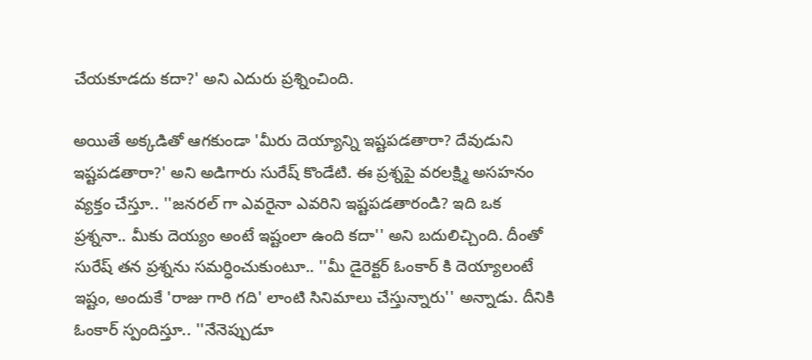చేయకూడదు కదా?' అని ఎదురు ప్రశ్నించింది.

అయితే అక్కడితో ఆగకుండా 'మీరు దెయ్యాన్ని ఇష్టపడతారా? దేవుడుని ఇష్టపడతారా?' అని అడిగారు సురేష్ కొండేటి. ఈ ప్రశ్నపై వరలక్ష్మి అసహనం వ్యక్తం చేస్తూ.. ''జనరల్ గా ఎవరైనా ఎవరిని ఇష్టపడతారండి? ఇది ఒక ప్రశ్ననా.. మీకు దెయ్యం అంటే ఇష్టంలా ఉంది కదా'' అని బదులిచ్చింది. దీంతో సురేష్ తన ప్రశ్నను సమర్ధించుకుంటూ.. ''మీ డైరెక్టర్ ఓంకార్ కి దెయ్యాలంటే ఇష్టం, అందుకే 'రాజు గారి గది' లాంటి సినిమాలు చేస్తున్నారు'' అన్నాడు. దీనికి ఓంకార్ స్పందిస్తూ.. ''నేనెప్పుడూ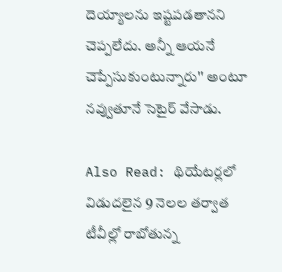దెయ్యాలను ఇష్టపడతానని చెప్పలేదు. అన్నీ ఆయనే చెప్పేసుకుంటున్నారు'' అంటూ నవ్వుతూనే సెటైర్ వేసాడు.

Also Read: థియేటర్లలో విడుదలైన 9 నెలల తర్వాత టీవీల్లో రాబోతున్న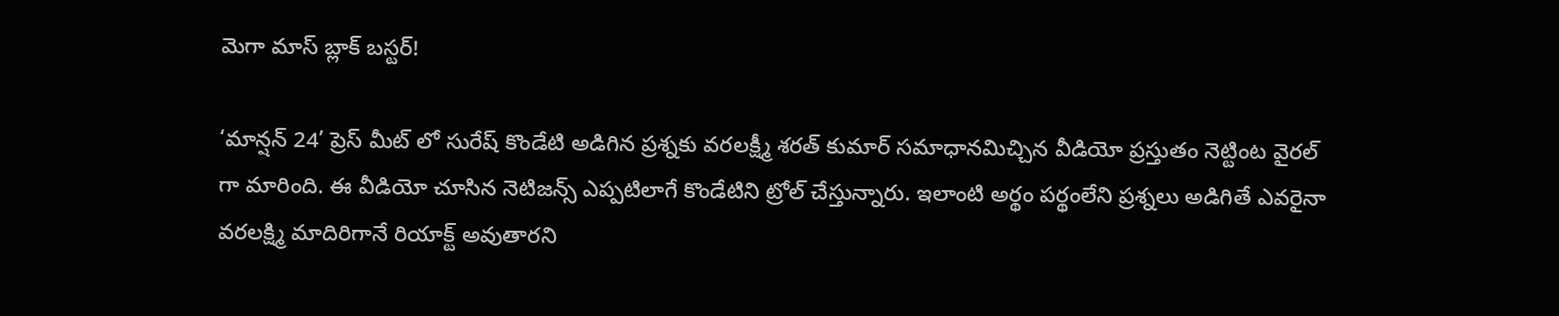మెగా మాస్ బ్లాక్ బస్టర్!

‘మాన్షన్‌ 24’ ప్రెస్ మీట్ లో సురేష్ కొండేటి అడిగిన ప్రశ్నకు వరలక్ష్మీ శరత్ కుమార్ సమాధానమిచ్చిన వీడియో ప్రస్తుతం నెట్టింట వైరల్ గా మారింది. ఈ వీడియో చూసిన నెటిజన్స్ ఎప్పటిలాగే కొండేటిని ట్రోల్ చేస్తున్నారు. ఇలాంటి అర్థం పర్థంలేని ప్రశ్నలు అడిగితే ఎవరైనా వరలక్ష్మి మాదిరిగానే రియాక్ట్ అవుతారని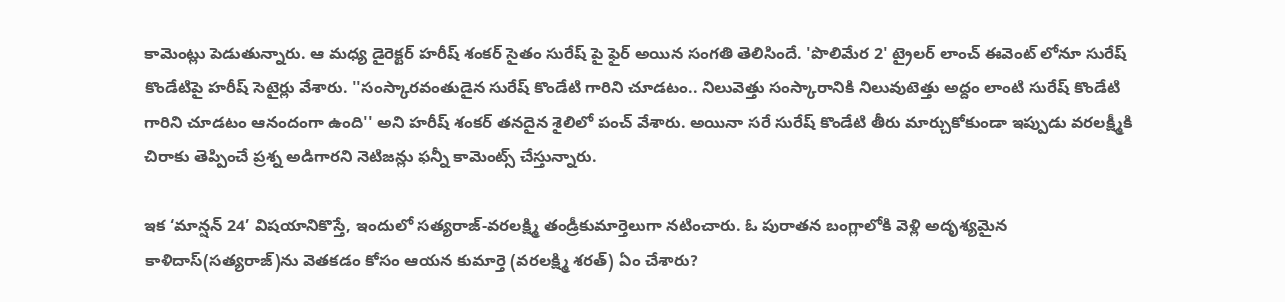కామెంట్లు పెడుతున్నారు. ఆ మధ్య డైరెక్టర్ హరీష్ శంకర్ సైతం సురేష్ పై ఫైర్ అయిన సంగతి తెలిసిందే. 'పొలిమేర 2' ట్రైలర్ లాంచ్ ఈవెంట్ లోనూ సురేష్ కొండేటిపై హరీష్ సెటైర్లు వేశారు. ''సంస్కారవంతుడైన సురేష్ కొండేటి గారిని చూడటం.. నిలువెత్తు సంస్కారానికి నిలువుటెత్తు అద్దం లాంటి సురేష్ కొండేటి గారిని చూడటం ఆనందంగా ఉంది'' అని హరీష్ శంకర్ తనదైన శైలిలో పంచ్ వేశారు. అయినా సరే సురేష్ కొండేటి తీరు మార్చుకోకుండా ఇప్పుడు వరలక్ష్మీకి చిరాకు తెప్పించే ప్రశ్న అడిగారని నెటిజన్లు ఫన్నీ కామెంట్స్ చేస్తున్నారు.

ఇక ‘మాన్షన్‌ 24’ విషయానికొస్తే, ఇందులో సత్యరాజ్‌-వరలక్ష్మి తండ్రీకుమార్తెలుగా నటించారు. ఓ పురాతన బంగ్లాలోకి వెళ్లి అదృశ్యమైన కాళిదాస్‌(సత్యరాజ్‌)ను వెతకడం కోసం ఆయన కుమార్తె (వరలక్ష్మి శరత్) ఏం చేశారు?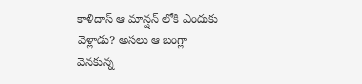కాళిదాస్‌ ఆ మాన్షన్‌ లోకి ఎందుకు వెళ్లాడు? అసలు ఆ బంగ్లా వెనకున్న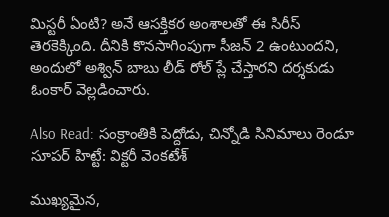మిస్టరీ ఏంటి? అనే ఆసక్తికర అంశాలతో ఈ సిరీస్ తెరకెక్కింది. దీనికి కొనసాగింపుగా సీజన్ 2 ఉంటుందని, అందులో అశ్విన్ బాబు లీడ్ రోల్ ప్లే చేస్తారని దర్శకుడు ఓంకార్ వెల్లడించారు.

Also Read: సంక్రాంతికి పెద్దోడు, చిన్నోడి సినిమాలు రెండూ సూపర్ హిట్టే: విక్టరీ వెంకటేశ్

ముఖ్యమైన,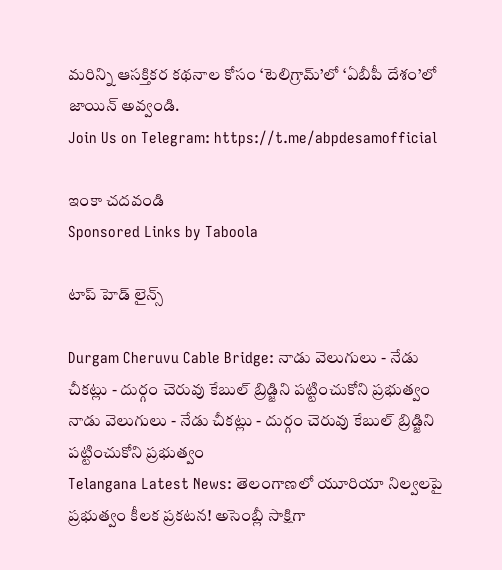మరిన్ని ఆసక్తికర కథనాల కోసం ‘టెలిగ్రామ్’లో ‘ఏబీపీ దేశం’లో జాయిన్ అవ్వండి.
Join Us on Telegram: https://t.me/abpdesamofficial

ఇంకా చదవండి
Sponsored Links by Taboola

టాప్ హెడ్ లైన్స్

Durgam Cheruvu Cable Bridge: నాడు వెలుగులు - నేడు చీకట్లు - దుర్గం చెరువు కేబుల్ బ్రిడ్జిని పట్టించుకోని ప్రభుత్వం
నాడు వెలుగులు - నేడు చీకట్లు - దుర్గం చెరువు కేబుల్ బ్రిడ్జిని పట్టించుకోని ప్రభుత్వం
Telangana Latest News: తెలంగాణలో యూరియా నిల్వలపై ప్రభుత్వం కీలక ప్రకటన! అసెంబ్లీ సాక్షిగా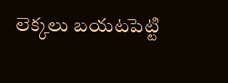లెక్కలు బయటపెట్టి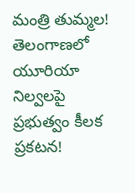మంత్రి తుమ్మల!
తెలంగాణలో యూరియా నిల్వలపై ప్రభుత్వం కీలక ప్రకటన!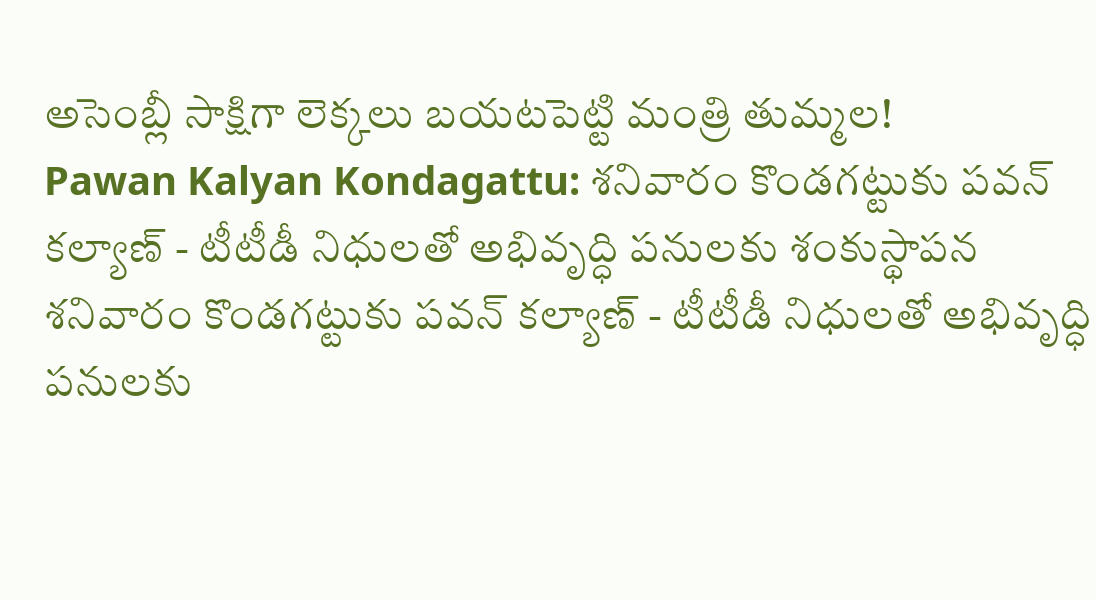అసెంబ్లీ సాక్షిగా లెక్కలు బయటపెట్టి మంత్రి తుమ్మల!
Pawan Kalyan Kondagattu: శనివారం కొండగట్టుకు పవన్ కల్యాణ్ - టీటీడీ నిధులతో అభివృద్ధి పనులకు శంకుస్థాపన
శనివారం కొండగట్టుకు పవన్ కల్యాణ్ - టీటీడీ నిధులతో అభివృద్ధి పనులకు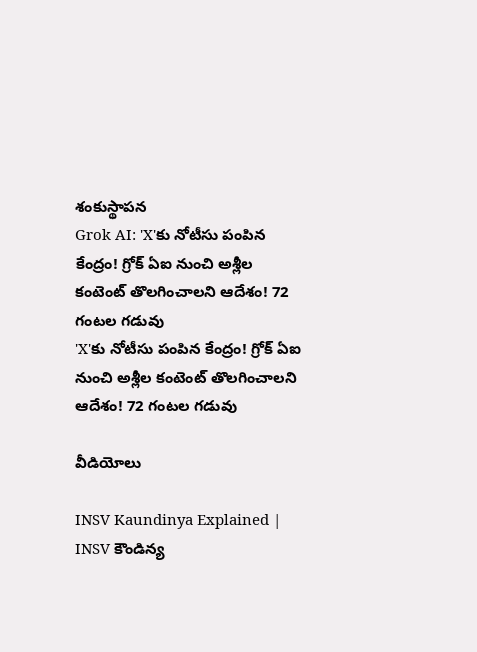శంకుస్థాపన
Grok AI: 'X'కు నోటీసు పంపిన కేంద్రం! గ్రోక్ ఏఐ నుంచి అశ్లీల కంటెంట్ తొలగించాలని ఆదేశం! 72 గంటల గడువు
'X'కు నోటీసు పంపిన కేంద్రం! గ్రోక్ ఏఐ నుంచి అశ్లీల కంటెంట్ తొలగించాలని ఆదేశం! 72 గంటల గడువు

వీడియోలు

INSV Kaundinya Explained | INSV కౌండిన్య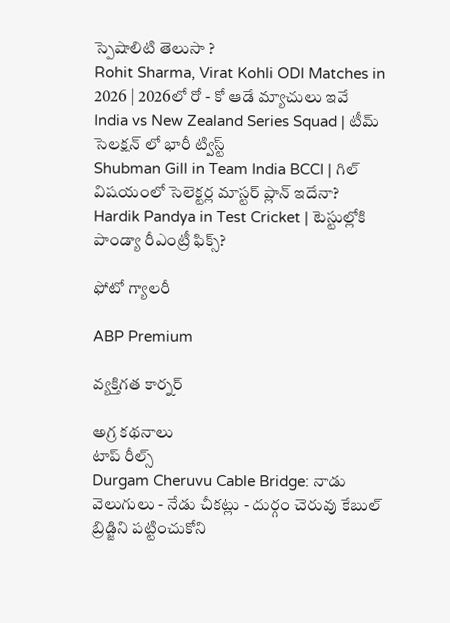స్పెషాలిటి తెలుసా ?
Rohit Sharma, Virat Kohli ODI Matches in 2026 | 2026లో రో - కో ఆడే మ్యాచులు ఇవే
India vs New Zealand Series Squad | టీమ్ సెలక్షన్ లో భారీ ట్విస్ట్
Shubman Gill in Team India BCCI | గిల్ విషయంలో సెలెక్టర్ల మాస్టర్ ప్లాన్ ఇదేనా?
Hardik Pandya in Test Cricket | టెస్టుల్లోకి పాండ్యా రీఎంట్రీ ఫిక్స్?

ఫోటో గ్యాలరీ

ABP Premium

వ్యక్తిగత కార్నర్

అగ్ర కథనాలు
టాప్ రీల్స్
Durgam Cheruvu Cable Bridge: నాడు వెలుగులు - నేడు చీకట్లు - దుర్గం చెరువు కేబుల్ బ్రిడ్జిని పట్టించుకోని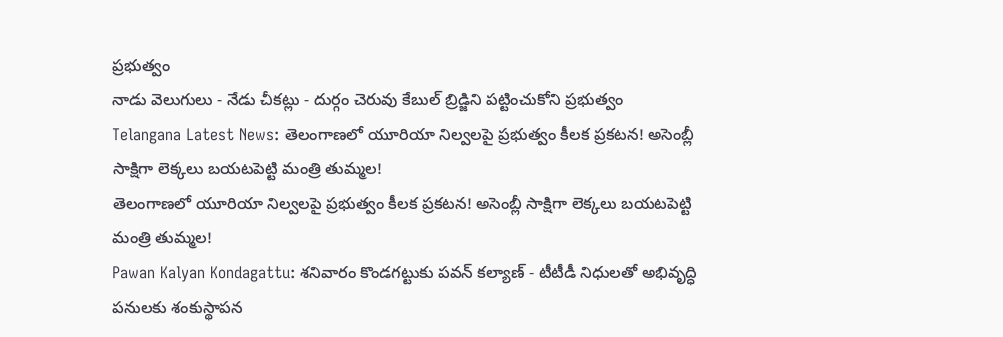ప్రభుత్వం
నాడు వెలుగులు - నేడు చీకట్లు - దుర్గం చెరువు కేబుల్ బ్రిడ్జిని పట్టించుకోని ప్రభుత్వం
Telangana Latest News: తెలంగాణలో యూరియా నిల్వలపై ప్రభుత్వం కీలక ప్రకటన! అసెంబ్లీ సాక్షిగా లెక్కలు బయటపెట్టి మంత్రి తుమ్మల!
తెలంగాణలో యూరియా నిల్వలపై ప్రభుత్వం కీలక ప్రకటన! అసెంబ్లీ సాక్షిగా లెక్కలు బయటపెట్టి మంత్రి తుమ్మల!
Pawan Kalyan Kondagattu: శనివారం కొండగట్టుకు పవన్ కల్యాణ్ - టీటీడీ నిధులతో అభివృద్ధి పనులకు శంకుస్థాపన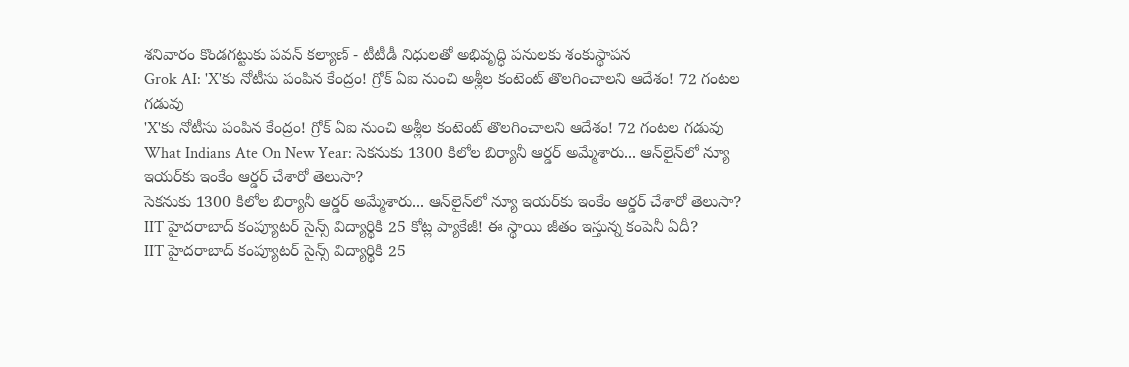శనివారం కొండగట్టుకు పవన్ కల్యాణ్ - టీటీడీ నిధులతో అభివృద్ధి పనులకు శంకుస్థాపన
Grok AI: 'X'కు నోటీసు పంపిన కేంద్రం! గ్రోక్ ఏఐ నుంచి అశ్లీల కంటెంట్ తొలగించాలని ఆదేశం! 72 గంటల గడువు
'X'కు నోటీసు పంపిన కేంద్రం! గ్రోక్ ఏఐ నుంచి అశ్లీల కంటెంట్ తొలగించాలని ఆదేశం! 72 గంటల గడువు
What Indians Ate On New Year: సెకనుకు 1300 కిలోల బిర్యానీ ఆర్డర్ అమ్మేశారు... ఆన్‌లైన్‌లో న్యూ ఇయర్‌కు ఇంకేం ఆర్డర్ చేశారో తెలుసా?
సెకనుకు 1300 కిలోల బిర్యానీ ఆర్డర్ అమ్మేశారు... ఆన్‌లైన్‌లో న్యూ ఇయర్‌కు ఇంకేం ఆర్డర్ చేశారో తెలుసా?
IIT హైదరాబాద్ కంప్యూటర్ సైన్స్ విద్యార్థికి 25 కోట్ల ప్యాకేజీ! ఈ స్థాయి జీతం ఇస్తున్న కంపెనీ ఏదీ?
IIT హైదరాబాద్ కంప్యూటర్ సైన్స్ విద్యార్థికి 25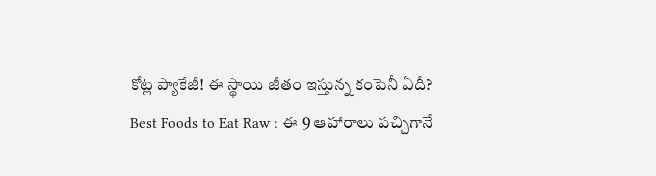కోట్ల ప్యాకేజీ! ఈ స్థాయి జీతం ఇస్తున్న కంపెనీ ఏదీ?
Best Foods to Eat Raw : ఈ 9 ఆహారాలు పచ్చిగానే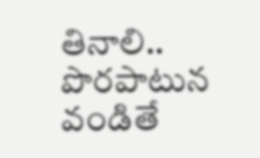తినాలి.. పొరపాటున వండితే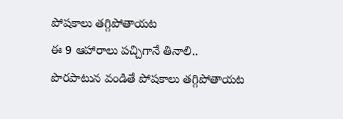పోషకాలు తగ్గిపోతాయట
ఈ 9 ఆహారాలు పచ్చిగానే తినాలి.. పొరపాటున వండితే పోషకాలు తగ్గిపోతాయట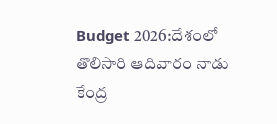Budget 2026:దేశంలో తొలిసారి ఆదివారం నాడు కేంద్ర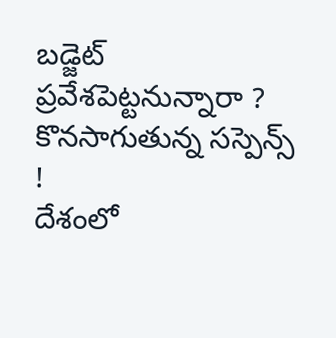బడ్జెట్ ప్రవేశపెట్టనున్నారా ? కొనసాగుతున్న సస్పెన్స్ !
దేశంలో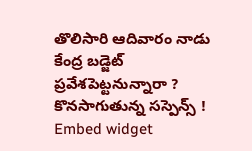తొలిసారి ఆదివారం నాడు కేంద్ర బడ్జెట్ ప్రవేశపెట్టనున్నారా ? కొనసాగుతున్న సస్పెన్స్ !
Embed widget